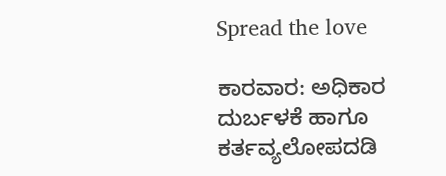Spread the love

ಕಾರವಾರ: ಅಧಿಕಾರ ದುರ್ಬಳಕೆ ಹಾಗೂ ಕರ್ತವ್ಯಲೋಪದಡಿ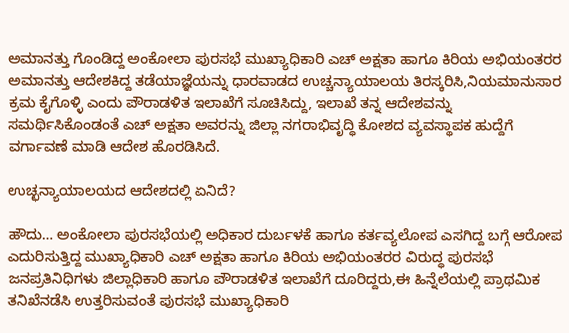ಅಮಾನತ್ತು ಗೊಂಡಿದ್ದ ಅಂಕೋಲಾ ಪುರಸಭೆ ಮುಖ್ಯಾಧಿಕಾರಿ ಎಚ್ ಅಕ್ಷತಾ ಹಾಗೂ ಕಿರಿಯ ಅಭಿಯಂತರರ ಅಮಾನತ್ತು ಆದೇಶಕಿದ್ದ ತಡೆಯಾಜ್ಞೆಯನ್ನು ಧಾರವಾಡದ ಉಚ್ಚನ್ಯಾಯಾಲಯ ತಿರಸ್ಕರಿಸಿ,ನಿಯಮಾನುಸಾರ ಕ್ರಮ ಕೈಗೊಳ್ಳಿ ಎಂದು ಪೌರಾಡಳಿತ ಇಲಾಖೆಗೆ ಸೂಚಿಸಿದ್ದು, ಇಲಾಖೆ ತನ್ನ ಆದೇಶವನ್ನು ಸಮರ್ಥಿಸಿಕೊಂಡಂತೆ ಎಚ್ ಅಕ್ಷತಾ ಅವರನ್ನು ಜಿಲ್ಲಾ ನಗರಾಭಿವೃದ್ಧಿ ಕೋಶದ ವ್ಯವಸ್ಥಾಪಕ ಹುದ್ದೆಗೆ ವರ್ಗಾವಣೆ ಮಾಡಿ ಆದೇಶ ಹೊರಡಿಸಿದೆ.

ಉಚ್ಛನ್ಯಾಯಾಲಯದ ಆದೇಶದಲ್ಲಿ ಏನಿದೆ?

ಹೌದು… ಅಂಕೋಲಾ ಪುರಸಭೆಯಲ್ಲಿ ಅಧಿಕಾರ ದುರ್ಬಳಕೆ ಹಾಗೂ ಕರ್ತವ್ಯಲೋಪ ಎಸಗಿದ್ದ ಬಗ್ಗೆ ಆರೋಪ ಎದುರಿಸುತ್ತಿದ್ದ ಮುಖ್ಯಾಧಿಕಾರಿ ಎಚ್ ಅಕ್ಷತಾ ಹಾಗೂ ಕಿರಿಯ ಅಭಿಯಂತರರ ವಿರುದ್ಧ ಪುರಸಭೆ ಜನಪ್ರತಿನಿಧಿಗಳು ಜಿಲ್ಲಾಧಿಕಾರಿ ಹಾಗೂ ಪೌರಾಡಳಿತ ಇಲಾಖೆಗೆ ದೂರಿದ್ದರು,ಈ ಹಿನ್ನೆಲೆಯಲ್ಲಿ ಪ್ರಾಥಮಿಕ ತನಿಖೆನಡೆಸಿ ಉತ್ತರಿಸುವಂತೆ ಪುರಸಭೆ ಮುಖ್ಯಾಧಿಕಾರಿ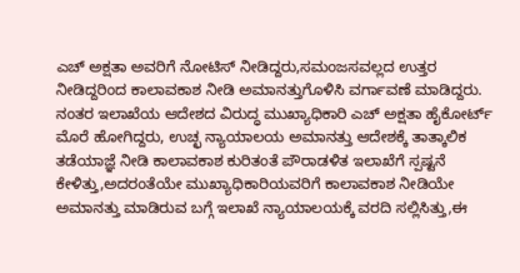ಎಚ್ ಅಕ್ಷತಾ ಅವರಿಗೆ ನೋಟಿಸ್ ನೀಡಿದ್ದರು,ಸಮಂಜಸವಲ್ಲದ ಉತ್ತರ ನೀಡಿದ್ದರಿಂದ ಕಾಲಾವಕಾಶ ನೀಡಿ ಅಮಾನತ್ತುಗೊಳಿಸಿ ವರ್ಗಾವಣೆ ಮಾಡಿದ್ದರು. ನಂತರ ಇಲಾಖೆಯ ಆದೇಶದ ವಿರುದ್ಧ ಮುಖ್ಯಾಧಿಕಾರಿ ಎಚ್ ಅಕ್ಷತಾ ಹೈಕೋರ್ಟ್ ಮೊರೆ ಹೋಗಿದ್ದರು, ಉಚ್ಛ ನ್ಯಾಯಾಲಯ ಅಮಾನತ್ತು ಆದೇಶಕ್ಕೆ ತಾತ್ಕಾಲಿಕ ತಡೆಯಾಜ್ಞೆ ನೀಡಿ ಕಾಲಾವಕಾಶ ಕುರಿತಂತೆ ಪೌರಾಡಳಿತ ಇಲಾಖೆಗೆ ಸ್ಪಷ್ಟನೆ ಕೇಳಿತ್ತು,ಅದರಂತೆಯೇ ಮುಖ್ಯಾಧಿಕಾರಿಯವರಿಗೆ ಕಾಲಾವಕಾಶ ನೀಡಿಯೇ ಅಮಾನತ್ತು ಮಾಡಿರುವ ಬಗ್ಗೆ ಇಲಾಖೆ ನ್ಯಾಯಾಲಯಕ್ಕೆ ವರದಿ ಸಲ್ಲಿಸಿತ್ತು,ಈ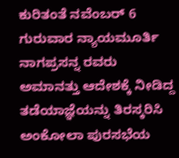ಕುರಿತಂತೆ ನವೆಂಬರ್ 6 ಗುರುವಾರ ನ್ಯಾಯಮೂರ್ತಿ ನಾಗಪ್ರಸನ್ನ ರವರು ಅಮಾನತ್ತು ಆದೇಶಕ್ಕೆ ನೀಡಿದ್ದ  ತಡೆಯಾಜ್ಞೆಯನ್ನು ತಿರಸ್ಕರಿಸಿ ಅಂಕೋಲಾ ಪುರಸಭೆಯ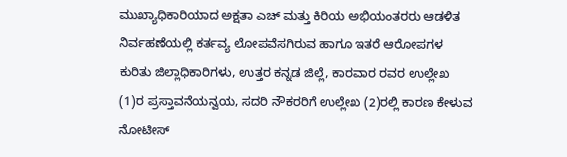ಮುಖ್ಯಾಧಿಕಾರಿಯಾದ ಅಕ್ಷತಾ ಎಚ್ ಮತ್ತು ಕಿರಿಯ ಅಭಿಯಂತರರು ಆಡಳಿತ ನಿರ್ವಹಣೆಯಲ್ಲಿ ಕರ್ತವ್ಯ ಲೋಪವೆಸಗಿರುವ ಹಾಗೂ ಇತರೆ ಆರೋಪಗಳ ಕುರಿತು ಜಿಲ್ಲಾಧಿಕಾರಿಗಳು, ಉತ್ತರ ಕನ್ನಡ ಜಿಲ್ಲೆ, ಕಾರವಾರ ರವರ ಉಲ್ಲೇಖ (1)ರ ಪ್ರಸ್ತಾವನೆಯನ್ವಯ, ಸದರಿ ನೌಕರರಿಗೆ ಉಲ್ಲೇಖ (2)ರಲ್ಲಿ ಕಾರಣ ಕೇಳುವ ನೋಟೀಸ್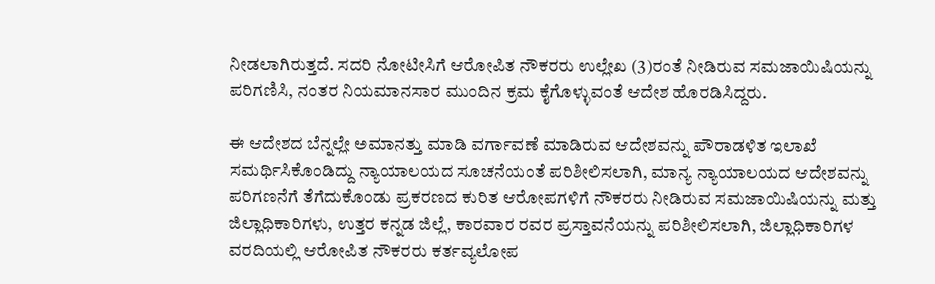ನೀಡಲಾಗಿರುತ್ತದೆ. ಸದರಿ ನೋಟೀಸಿಗೆ ಆರೋಪಿತ ನೌಕರರು ಉಲ್ಲೇಖ (3)ರಂತೆ ನೀಡಿರುವ ಸಮಜಾಯಿಷಿಯನ್ನು ಪರಿಗಣಿಸಿ, ನಂತರ ನಿಯಮಾನಸಾರ ಮುಂದಿನ ಕ್ರಮ ಕೈಗೊಳ್ಳುವಂತೆ ಆದೇಶ ಹೊರಡಿಸಿದ್ದರು.

ಈ ಆದೇಶದ ಬೆನ್ನಲ್ಲೇ ಅಮಾನತ್ತು ಮಾಡಿ ವರ್ಗಾವಣೆ ಮಾಡಿರುವ ಆದೇಶವನ್ನು ಪೌರಾಡಳಿತ ಇಲಾಖೆ ಸಮರ್ಥಿಸಿಕೊಂಡಿದ್ದು ನ್ಯಾಯಾಲಯದ ಸೂಚನೆಯಂತೆ ಪರಿಶೀಲಿಸಲಾಗಿ, ಮಾನ್ಯ ನ್ಯಾಯಾಲಯದ ಆದೇಶವನ್ನು ಪರಿಗಣನೆಗೆ ತೆಗೆದುಕೊಂಡು ಪ್ರಕರಣದ ಕುರಿತ ಆರೋಪಗಳಿಗೆ ನೌಕರರು ನೀಡಿರುವ ಸಮಜಾಯಿಷಿಯನ್ನು ಮತ್ತು ಜಿಲ್ಲಾಧಿಕಾರಿಗಳು, ಉತ್ತರ ಕನ್ನಡ ಜಿಲ್ಲೆ, ಕಾರವಾರ ರವರ ಪ್ರಸ್ತಾವನೆಯನ್ನು ಪರಿಶೀಲಿಸಲಾಗಿ, ಜಿಲ್ಲಾಧಿಕಾರಿಗಳ ವರದಿಯಲ್ಲಿ ಆರೋಪಿತ ನೌಕರರು ಕರ್ತವ್ಯಲೋಪ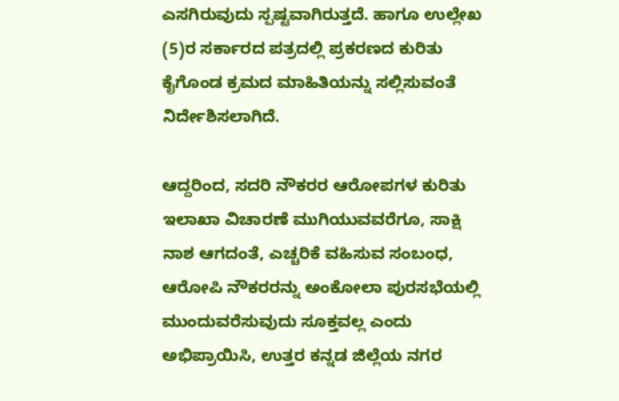ಎಸಗಿರುವುದು ಸ್ಪಷ್ಟವಾಗಿರುತ್ತದೆ. ಹಾಗೂ ಉಲ್ಲೇಖ (5)ರ ಸರ್ಕಾರದ ಪತ್ರದಲ್ಲಿ ಪ್ರಕರಣದ ಕುರಿತು ಕೈಗೊಂಡ ಕ್ರಮದ ಮಾಹಿತಿಯನ್ನು ಸಲ್ಲಿಸುವಂತೆ ನಿರ್ದೇಶಿಸಲಾಗಿದೆ.

ಆದ್ದರಿಂದ, ಸದರಿ ನೌಕರರ ಆರೋಪಗಳ ಕುರಿತು ಇಲಾಖಾ ವಿಚಾರಣೆ ಮುಗಿಯುವವರೆಗೂ, ಸಾಕ್ಷಿ ನಾಶ ಆಗದಂತೆ, ಎಚ್ಚರಿಕೆ ವಹಿಸುವ ಸಂಬಂಧ, ಆರೋಪಿ ನೌಕರರನ್ನು ಅಂಕೋಲಾ ಪುರಸಭೆಯಲ್ಲಿ ಮುಂದುವರೆಸುವುದು ಸೂಕ್ತವಲ್ಲ ಎಂದು ಅಭಿಪ್ರಾಯಿಸಿ, ಉತ್ತರ ಕನ್ನಡ ಜಿಲ್ಲೆಯ ನಗರ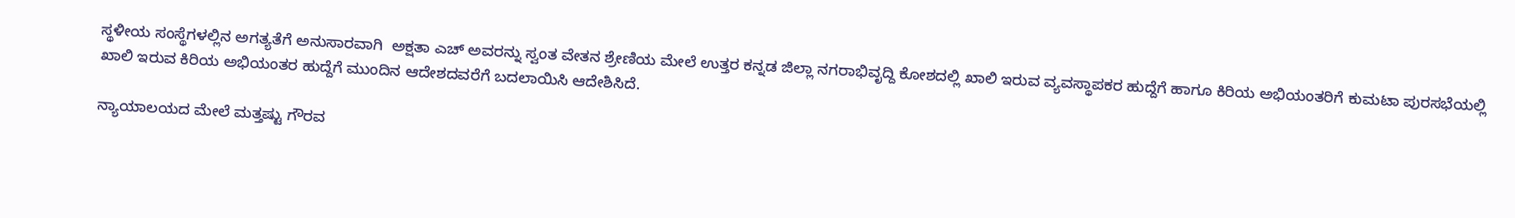ಸ್ಥಳೀಯ ಸಂಸ್ಥೆಗಳಲ್ಲಿನ ಅಗತ್ಯತೆಗೆ ಅನುಸಾರವಾಗಿ  ಅಕ್ಷತಾ ಎಚ್ ಅವರನ್ನು ಸ್ವಂತ ವೇತನ ಶ್ರೇಣಿಯ ಮೇಲೆ ಉತ್ತರ ಕನ್ನಡ ಜಿಲ್ಲಾ ನಗರಾಭಿವೃದ್ದಿ ಕೋಶದಲ್ಲಿ ಖಾಲಿ ಇರುವ ವ್ಯವಸ್ಥಾಪಕರ ಹುದ್ದೆಗೆ ಹಾಗೂ ಕಿರಿಯ ಅಭಿಯಂತರಿಗೆ ಕುಮಟಾ ಪುರಸಭೆಯಲ್ಲಿ ಖಾಲಿ ಇರುವ ಕಿರಿಯ ಅಭಿಯಂತರ ಹುದ್ದೆಗೆ ಮುಂದಿನ ಆದೇಶದವರೆಗೆ ಬದಲಾಯಿಸಿ ಆದೇಶಿಸಿದೆ.

ನ್ಯಾಯಾಲಯದ ಮೇಲೆ ಮತ್ತಷ್ಟು ಗೌರವ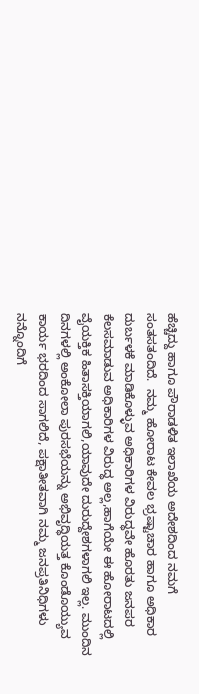ಹೆಚ್ಚಿದ್ದು ಹಾಗೂ ಪೌರಾಡಳಿತ ಇಲಾಖೆಯ ಅದೇಶದಿಂದ ನಮಗೆ ಸಂತಸತಂದಿದೆ.  ನಮ್ಮ ಹೋರಾಟ ಕೇವಲ ಭ್ರಷ್ಟಾಚಾರ ಹಾಗೂ ಅಧಿಕಾರ ದುರ್ಬಳಕೆ ಮಾಡಿಕೊಳ್ಳುವ ಅಧಿಕಾರಿಗಳ ವಿರುದ್ಧವೇ ಹೊರತು ಜನಪರ ಕೆಲಸಮಾಡುವ ಅಧಿಕಾರಿಗಳ ವಿರುದ್ಧ ಅಲ್ಲ,ಹಾಗೆಯೇ ಈ ಹೋರಾಟದಲ್ಲಿ ವೈಯಕ್ತಿಕ ಹಿತಾಸಕ್ತಿಯಾಗಲಿ,ಯಾವುದೇ ದುರುದ್ದೇಶಗಳಾಗಲಿ ಇಲ್ಲ. ಮುಂದಿನ ದಿನಗಳಲ್ಲಿ ಅಂಕೋಲಾ ಪುರಸಭೆಯನ್ನು ಅಭಿವೃದ್ಧಿಯತ್ತ ಕೊಂಡೊಯ್ಯುವ ಕಾರ್ಯ ಭರದಿಂದ ಸಾಗಲಿದೆ, ಪಕ್ಷಾತೀತವಾಗಿ ನಮ್ಮ ಜನಪ್ರತಿನಿಧಿಗಳು ನನ್ನೊಂದಿಗೆ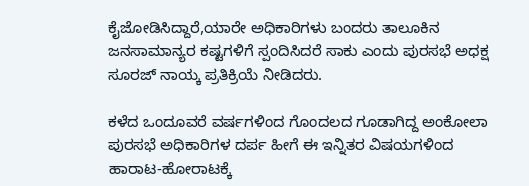ಕೈಜೋಡಿಸಿದ್ದಾರೆ,ಯಾರೇ ಅಧಿಕಾರಿಗಳು ಬಂದರು ತಾಲೂಕಿನ ಜನಸಾಮಾನ್ಯರ ಕಷ್ಟಗಳಿಗೆ ಸ್ಪಂದಿಸಿದರೆ ಸಾಕು ಎಂದು ಪುರಸಭೆ ಅಧಕ್ಷ  ಸೂರಜ್ ನಾಯ್ಕ ಪ್ರತಿಕ್ರಿಯೆ ನೀಡಿದರು.

ಕಳೆದ ಒಂದೂವರೆ ವರ್ಷಗಳಿಂದ ಗೊಂದಲದ ಗೂಡಾಗಿದ್ದ ಅಂಕೋಲಾ ಪುರಸಭೆ ಅಧಿಕಾರಿಗಳ ದರ್ಪ ಹೀಗೆ ಈ ಇನ್ನಿತರ ವಿಷಯಗಳಿಂದ ಹಾರಾಟ-ಹೋರಾಟಕ್ಕೆ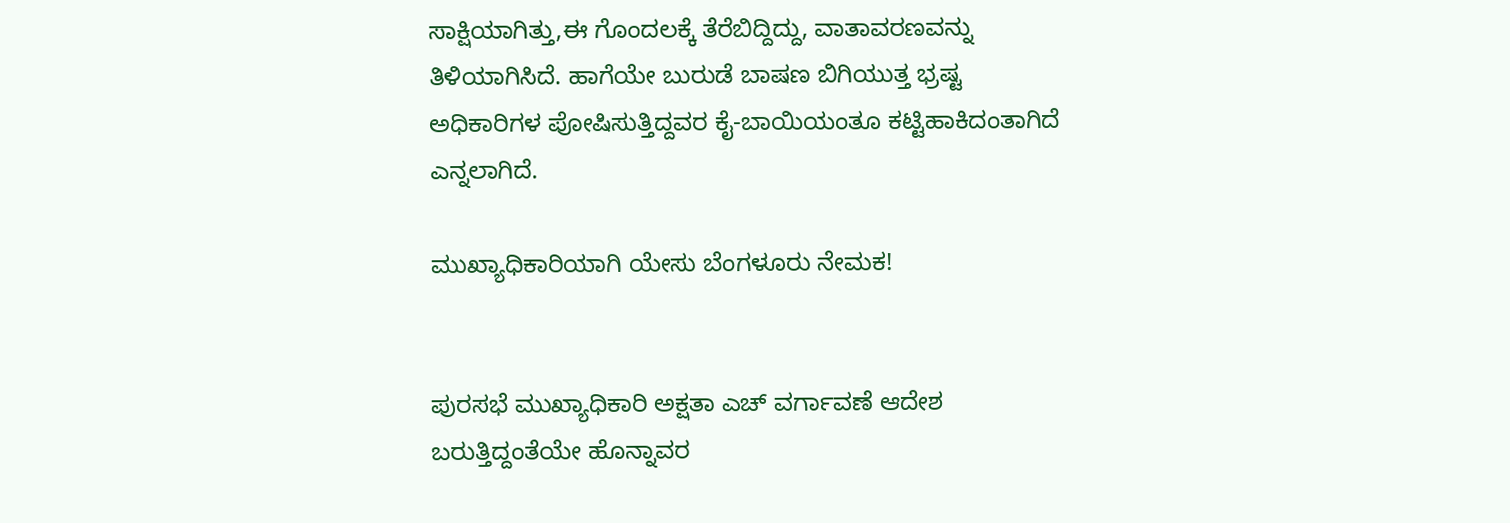ಸಾಕ್ಷಿಯಾಗಿತ್ತು,ಈ ಗೊಂದಲಕ್ಕೆ ತೆರೆಬಿದ್ದಿದ್ದು, ವಾತಾವರಣವನ್ನು ತಿಳಿಯಾಗಿಸಿದೆ. ಹಾಗೆಯೇ ಬುರುಡೆ ಬಾಷಣ ಬಿಗಿಯುತ್ತ ಭ್ರಷ್ಟ ಅಧಿಕಾರಿಗಳ ಪೋಷಿಸುತ್ತಿದ್ದವರ ಕೈ-ಬಾಯಿಯಂತೂ ಕಟ್ಟಿಹಾಕಿದಂತಾಗಿದೆ ಎನ್ನಲಾಗಿದೆ.

ಮುಖ್ಯಾಧಿಕಾರಿಯಾಗಿ ಯೇಸು ಬೆಂಗಳೂರು ನೇಮಕ!


ಪುರಸಭೆ ಮುಖ್ಯಾಧಿಕಾರಿ ಅಕ್ಷತಾ ಎಚ್ ವರ್ಗಾವಣೆ ಆದೇಶ  ಬರುತ್ತಿದ್ದಂತೆಯೇ ಹೊನ್ನಾವರ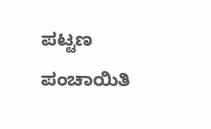ಪಟ್ಟಣ ಪಂಚಾಯಿತಿ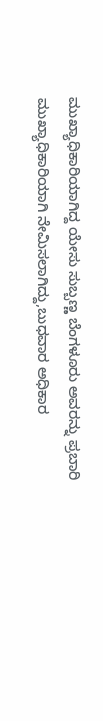ಮುಖ್ಯಾಧಿಕಾರಿಯಾಗಿದ್ದ ಯೇಸು ಸುಬ್ಬಣ್ಣ ಬೆಂಗಳೂರು ಅವರನ್ನು ಪ್ರಬಾರಿ ಮುಖ್ಯಾಧಿಕಾರಿಯಾಗಿ ನೇಮಿಸಲಾಗಿದ್ದು,ಬುಧವಾರ ಅಧಿಕಾರ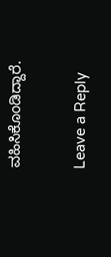ವಹಿಸಿಕೊಂಡಿದ್ದಾರೆ.

Leave a Reply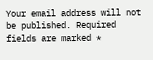Your email address will not be published. Required fields are marked *